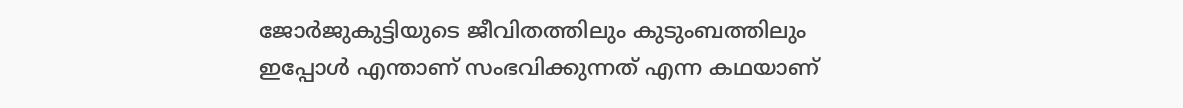ജോര്‍ജുകുട്ടിയുടെ ജീവിതത്തിലും കുടുംബത്തിലും ഇപ്പോള്‍ എന്താണ് സംഭവിക്കുന്നത് എന്ന കഥയാണ്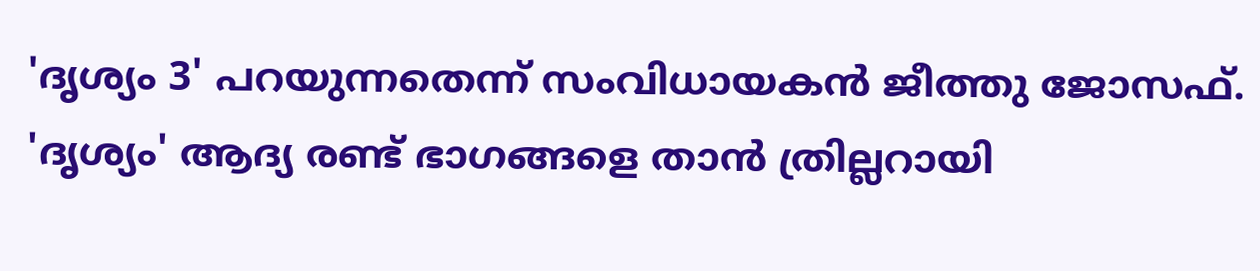'ദൃശ്യം 3' പറയുന്നതെന്ന് സംവിധായകന്‍ ജീത്തു ജോസഫ്. 'ദൃശ്യം' ആദ്യ രണ്ട്‌ ഭാഗങ്ങളെ താന്‍ ത്രില്ലറായി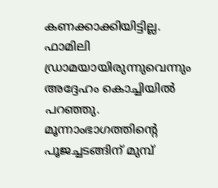കണക്കാക്കിയിട്ടില്ല. ഫാമിലി ഡ്രാമയായിരുന്നുവെന്നും അദ്ദേഹം കൊച്ചിയില്‍ പറഞ്ഞു. മൂന്നാംഭാഗത്തിന്റെ പൂജച്ചടങ്ങിന് മുമ്പ്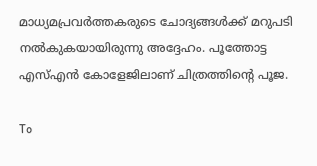മാധ്യമപ്രവര്‍ത്തകരുടെ ചോദ്യങ്ങള്‍ക്ക് മറുപടി നല്‍കുകയായിരുന്നു അദ്ദേഹം. പൂത്തോട്ട എസ്എന്‍ കോളേജിലാണ് ചിത്രത്തിന്റെ പൂജ.

To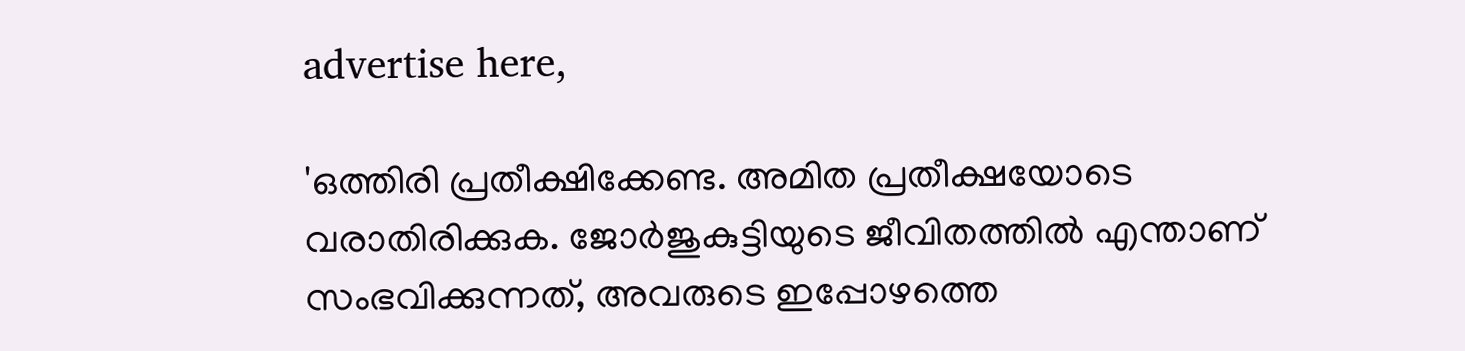advertise here,

'ഒത്തിരി പ്രതീക്ഷിക്കേണ്ട. അമിത പ്രതീക്ഷയോടെ വരാതിരിക്കുക. ജോര്‍ജുകുട്ടിയുടെ ജീവിതത്തില്‍ എന്താണ് സംഭവിക്കുന്നത്, അവരുടെ ഇപ്പോഴത്തെ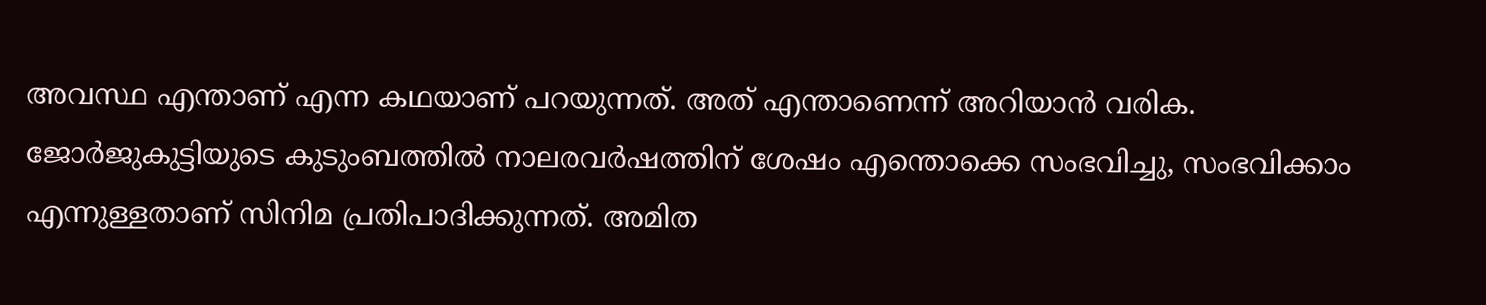അവസ്ഥ എന്താണ് എന്ന കഥയാണ് പറയുന്നത്. അത് എന്താണെന്ന് അറിയാന്‍ വരിക. ജോര്‍ജുകുട്ടിയുടെ കുടുംബത്തില്‍ നാലരവര്‍ഷത്തിന് ശേഷം എന്തൊക്കെ സംഭവിച്ചു, സംഭവിക്കാം എന്നുള്ളതാണ് സിനിമ പ്രതിപാദിക്കുന്നത്. അമിത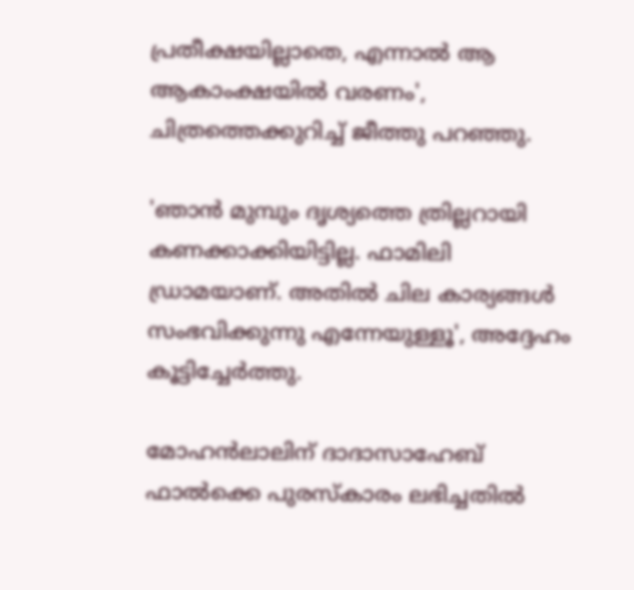പ്രതീക്ഷയില്ലാതെ, എന്നാല്‍ ആ ആകാംക്ഷയില്‍ വരണം', ചിത്രത്തെക്കുറിച്ച് ജീത്തു പറഞ്ഞു.

'ഞാന്‍ മുമ്പും ദൃശ്യത്തെ ത്രില്ലറായി കണക്കാക്കിയിട്ടില്ല. ഫാമിലി ഡ്രാമയാണ്. അതില്‍ ചില കാര്യങ്ങള്‍ സംഭവിക്കുന്നു എന്നേയുള്ളൂ', അദ്ദേഹം കൂട്ടിച്ചേര്‍ത്തു.

മോഹന്‍ലാലിന് ദാദാസാഹേബ് ഫാല്‍ക്കെ പുരസ്‌കാരം ലഭിച്ചതില്‍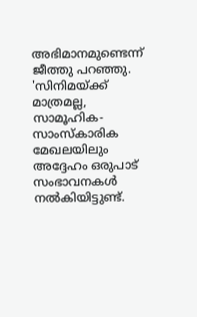അഭിമാനമുണ്ടെന്ന് ജീത്തു പറഞ്ഞു. 'സിനിമയ്ക്ക് മാത്രമല്ല, സാമൂഹിക- സാംസ്‌കാരിക മേഖലയിലും അദ്ദേഹം ഒരുപാട് സംഭാവനകള്‍ നല്‍കിയിട്ടുണ്ട്.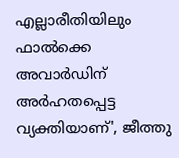എല്ലാരീതിയിലും ഫാല്‍ക്കെ അവാര്‍ഡിന് അര്‍ഹതപ്പെട്ട വ്യക്തിയാണ്', ജീത്തു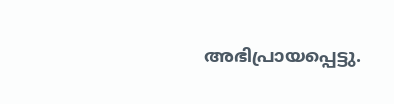അഭിപ്രായപ്പെട്ടു.